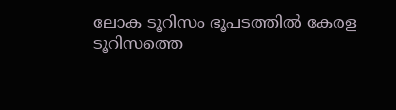ലോക ടൂറിസം ഭൂപടത്തില്‍ കേരള ടൂറിസത്തെ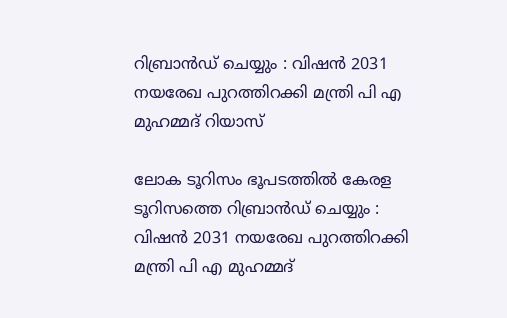റിബ്രാന്‍ഡ് ചെയ്യും : വിഷൻ 2031 നയരേഖ പുറത്തിറക്കി മന്ത്രി പി എ മുഹമ്മദ് റിയാസ്

ലോക ടൂറിസം ഭൂപടത്തില്‍ കേരള ടൂറിസത്തെ റിബ്രാന്‍ഡ് ചെയ്യും :  വിഷൻ 2031 നയരേഖ പുറത്തിറക്കി മന്ത്രി പി എ മുഹമ്മദ്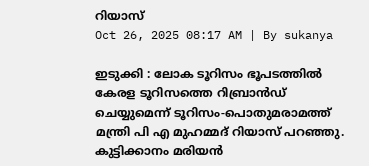റിയാസ്
Oct 26, 2025 08:17 AM | By sukanya

ഇടുക്കി : ലോക ടൂറിസം ഭൂപടത്തില്‍ കേരള ടൂറിസത്തെ റിബ്രാന്‍ഡ് ചെയ്യുമെന്ന് ടൂറിസം-പൊതുമരാമത്ത് മന്ത്രി പി എ മുഹമ്മദ് റിയാസ് പറഞ്ഞു. കുട്ടിക്കാനം മരിയന്‍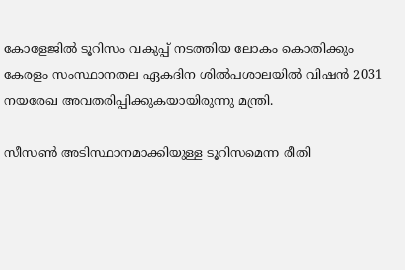കോളേജില്‍ ടൂറിസം വകുപ്പ് നടത്തിയ ലോകം കൊതിക്കും കേരളം സംസ്ഥാനതല ഏകദിന ശില്‍പശാലയില്‍ വിഷന്‍ 2031 നയരേഖ അവതരിപ്പിക്കുകയായിരുന്നു മന്ത്രി.

സീസണ്‍ അടിസ്ഥാനമാക്കിയുള്ള ടൂറിസമെന്ന രീതി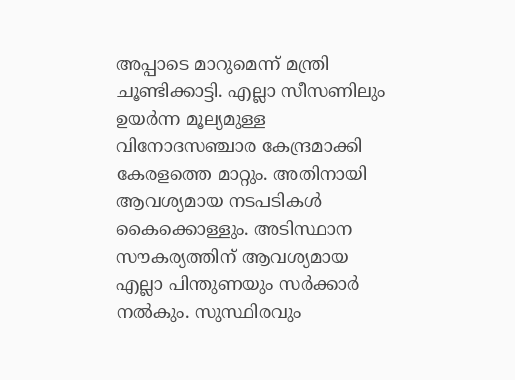അപ്പാടെ മാറുമെന്ന് മന്ത്രി ചൂണ്ടിക്കാട്ടി. എല്ലാ സീസണിലും ഉയര്‍ന്ന മൂല്യമുള്ള വിനോദസ‍ഞ്ചാര കേന്ദ്രമാക്കി കേരളത്തെ മാറ്റും. അതിനായി ആവശ്യമായ നടപടികള്‍ കൈക്കൊള്ളും. അടിസ്ഥാന സൗകര്യത്തിന് ആവശ്യമായ എല്ലാ പിന്തുണയും സര്‍ക്കാര്‍ നല്‍കും. സുസ്ഥിരവും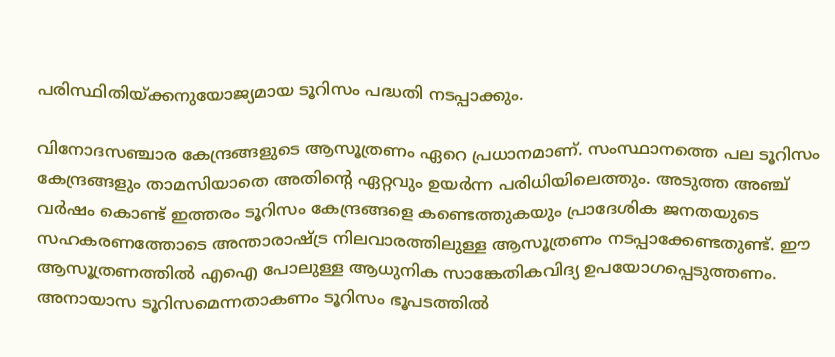പരിസ്ഥിതിയ്ക്കനുയോജ്യമായ ടൂറിസം പദ്ധതി നടപ്പാക്കും.

വിനോദസഞ്ചാര കേന്ദ്രങ്ങളുടെ ആസൂത്രണം ഏറെ പ്രധാനമാണ്. സംസ്ഥാനത്തെ പല ടൂറിസം കേന്ദ്രങ്ങളും താമസിയാതെ അതിന്റെ ഏറ്റവും ഉയര്‍ന്ന പരിധിയിലെത്തും. അടുത്ത അഞ്ച് വര്‍ഷം കൊണ്ട് ഇത്തരം ടൂറിസം കേന്ദ്രങ്ങളെ കണ്ടെത്തുകയും പ്രാദേശിക ജനതയുടെ സഹകരണത്തോടെ അന്താരാഷ്ട്ര നിലവാരത്തിലുള്ള ആസൂത്രണം നടപ്പാക്കേണ്ടതുണ്ട്. ഈ ആസൂത്രണത്തില്‍ എഐ പോലുള്ള ആധുനിക സാങ്കേതികവിദ്യ ഉപയോഗപ്പെടുത്തണം. അനായാസ ടൂറിസമെന്നതാകണം ടൂറിസം ഭൂപടത്തില്‍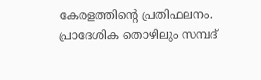കേരളത്തിന്റെ പ്രതിഫലനം. പ്രാദേശിക തൊഴിലും സമ്പദ്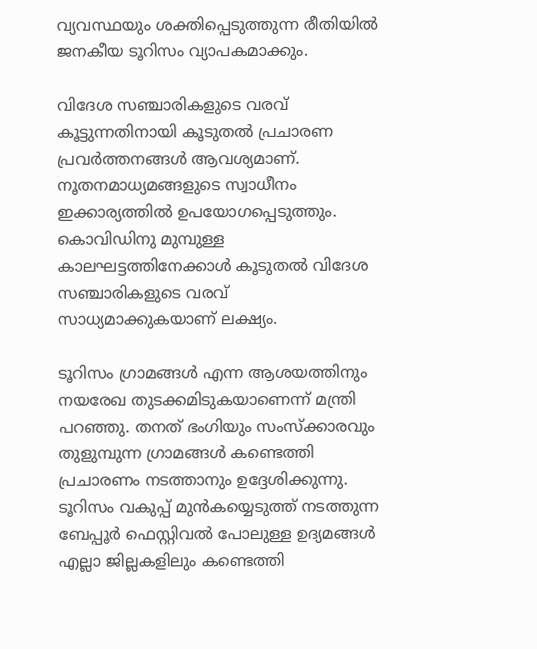വ്യവസ്ഥയും ശക്തിപ്പെടുത്തുന്ന രീതിയില്‍ ജനകീയ ടൂറിസം വ്യാപകമാക്കും.

വിദേശ സ‍ഞ്ചാരികളുടെ വരവ് കൂട്ടുന്നതിനായി കൂടുതല്‍ പ്രചാരണ പ്രവര്‍ത്തനങ്ങള്‍ ആവശ്യമാണ്. നൂതനമാധ്യമങ്ങളുടെ സ്വാധീനം ഇക്കാര്യത്തില്‍ ഉപയോഗപ്പെടുത്തും. കൊവിഡിനു മുമ്പുള്ള കാലഘട്ടത്തിനേക്കാള്‍ കൂടുതല്‍ വിദേശ സഞ്ചാരികളുടെ വരവ് സാധ്യമാക്കുകയാണ് ലക്ഷ്യം.

ടൂറിസം ഗ്രാമങ്ങള്‍ എന്ന ആശയത്തിനും നയരേഖ തുടക്കമിടുകയാണെന്ന് മന്ത്രി പറഞ്ഞു. തനത് ഭംഗിയും സംസ്ക്കാരവും തുളുമ്പുന്ന ഗ്രാമങ്ങള്‍ കണ്ടെത്തി പ്രചാരണം നടത്താനും ഉദ്ദേശിക്കുന്നു. ടൂറിസം വകുപ്പ് മുന്‍കയ്യെടുത്ത് നടത്തുന്ന ബേപ്പൂര്‍ ഫെസ്റ്റിവല്‍ പോലുള്ള ഉദ്യമങ്ങള്‍ എല്ലാ ജില്ലകളിലും കണ്ടെത്തി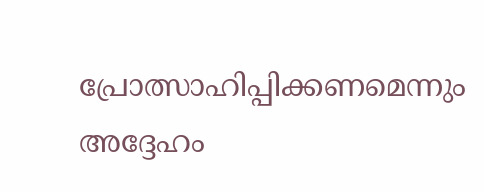പ്രോത്സാഹിപ്പിക്കണമെന്നും അദ്ദേഹം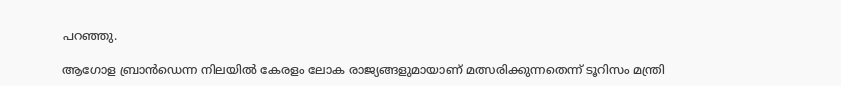പറഞ്ഞു.

ആഗോള ബ്രാന്‍ഡെന്ന നിലയില്‍ കേരളം ലോക രാജ്യങ്ങളുമായാണ് മത്സരിക്കുന്നതെന്ന് ടൂറിസം മന്ത്രി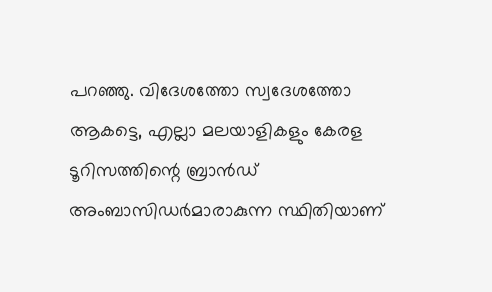പറഞ്ഞു. വിദേശത്തോ സ്വദേശത്തോ ആകട്ടെ, എല്ലാ മലയാളികളും കേരള ടൂറിസത്തിന്റെ ബ്രാന്‍ഡ് അംബാസിഡര്‍മാരാകുന്ന സ്ഥിതിയാണ്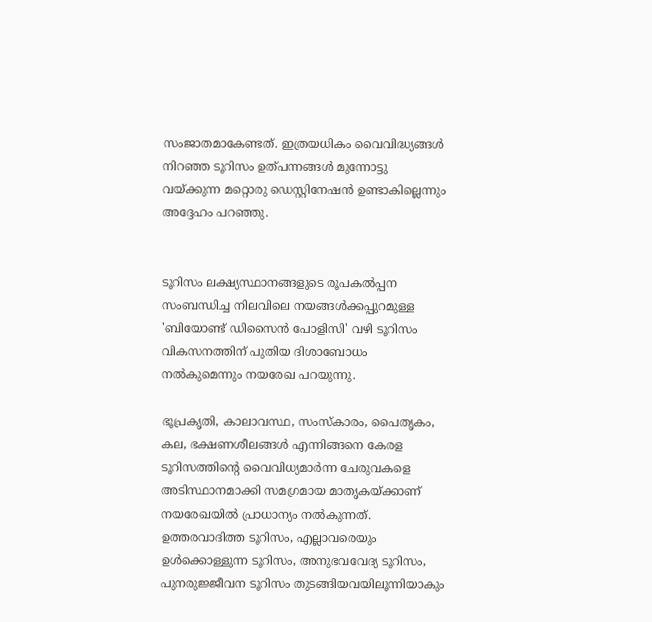സംജാതമാകേണ്ടത്. ഇത്രയധികം വൈവിദ്ധ്യങ്ങള്‍ നിറഞ്ഞ ടൂറിസം ഉത്പന്നങ്ങള്‍ മുന്നോട്ടു വയ്ക്കുന്ന മറ്റൊരു ഡെസ്റ്റിനേഷന്‍ ഉണ്ടാകില്ലെന്നും അദ്ദേഹം പറഞ്ഞു.


ടൂറിസം ലക്ഷ്യസ്ഥാനങ്ങളുടെ രൂപകൽപ്പന സംബന്ധിച്ച നിലവിലെ നയങ്ങൾക്കപ്പുറമുള്ള 'ബിയോണ്ട് ഡിസൈൻ പോളിസി' വഴി ടൂറിസം വികസനത്തിന് പുതിയ ദിശാബോധം നൽകുമെന്നും നയരേഖ പറയുന്നു.

ഭൂപ്രകൃതി, കാലാവസ്ഥ, സംസ്കാരം, പൈതൃകം, കല, ഭക്ഷണശീലങ്ങള്‍ എന്നിങ്ങനെ കേരള ടൂറിസത്തിന്റെ വൈവിധ്യമാർന്ന ചേരുവകളെ അടിസ്ഥാനമാക്കി സമഗ്രമായ മാതൃകയ്ക്കാണ് നയരേഖയില്‍ പ്രാധാന്യം നല്‍കുന്നത്. ഉത്തരവാദിത്ത ടൂറിസം, എല്ലാവരെയും ഉൾക്കൊള്ളുന്ന ടൂറിസം, അനുഭവവേദ്യ ടൂറിസം, പുനരുജ്ജീവന ടൂറിസം തുടങ്ങിയവയിലൂന്നിയാകും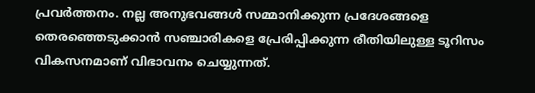പ്രവര്‍ത്തനം. നല്ല അനുഭവങ്ങൾ സമ്മാനിക്കുന്ന പ്രദേശങ്ങളെ തെരഞ്ഞെടുക്കാൻ സഞ്ചാരികളെ പ്രേരിപ്പിക്കുന്ന രീതിയിലുള്ള ടൂറിസം വികസനമാണ് വിഭാവനം ചെയ്യുന്നത്.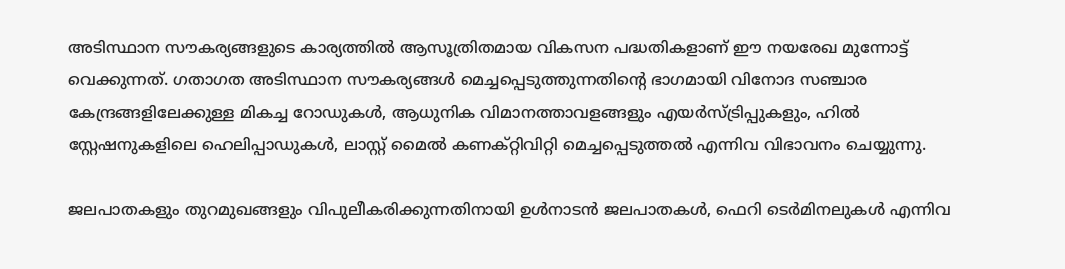അടിസ്ഥാന സൗകര്യങ്ങളുടെ കാര്യത്തിൽ ആസൂത്രിതമായ വികസന പദ്ധതികളാണ് ഈ നയരേഖ മുന്നോട്ട് വെക്കുന്നത്. ഗതാഗത അടിസ്ഥാന സൗകര്യങ്ങൾ മെച്ചപ്പെടുത്തുന്നതിൻ്റെ ഭാഗമായി വിനോദ സഞ്ചാര കേന്ദ്രങ്ങളിലേക്കുള്ള മികച്ച റോഡുകൾ, ആധുനിക വിമാനത്താവളങ്ങളും എയർസ്ട്രിപ്പുകളും, ഹിൽ സ്റ്റേഷനുകളിലെ ഹെലിപ്പാഡുകൾ, ലാസ്റ്റ് മൈൽ കണക്റ്റിവിറ്റി മെച്ചപ്പെടുത്തൽ എന്നിവ വിഭാവനം ചെയ്യുന്നു.

ജലപാതകളും തുറമുഖങ്ങളും വിപുലീകരിക്കുന്നതിനായി ഉൾനാടൻ ജലപാതകൾ, ഫെറി ടെർമിനലുകൾ എന്നിവ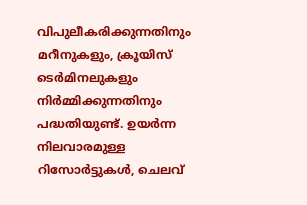വിപുലീകരിക്കുന്നതിനും മറീനുകളും, ക്രൂയിസ് ടെർമിനലുകളും നിർമ്മിക്കുന്നതിനും പദ്ധതിയുണ്ട്. ഉയര്‍ന്ന നിലവാരമുള്ള റിസോർട്ടുകൾ, ചെലവ്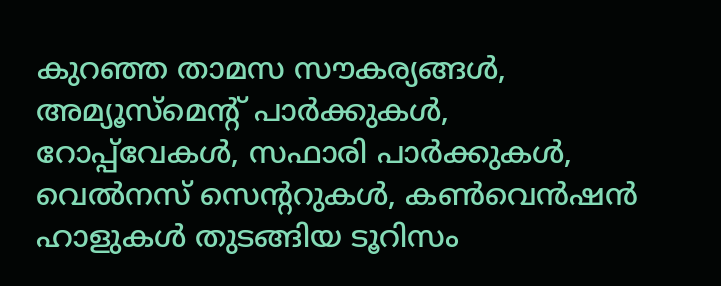കുറഞ്ഞ താമസ സൗകര്യങ്ങൾ, അമ്യൂസ്മെന്റ് പാർക്കുകൾ, റോപ്പ്‌വേകൾ, സഫാരി പാർക്കുകൾ, വെൽനസ് സെന്ററുകൾ, കൺവെൻഷൻ ഹാളുകൾ തുടങ്ങിയ ടൂറിസം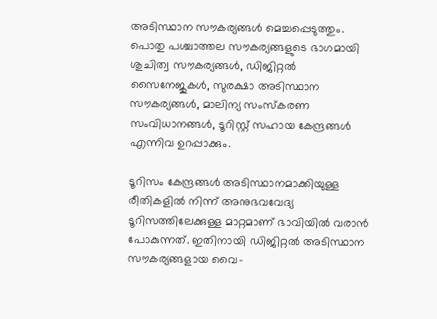അടിസ്ഥാന സൗകര്യങ്ങൾ മെച്ചപ്പെടുത്തും. പൊതു പശ്ചാത്തല സൗകര്യങ്ങളുടെ ഭാഗമായി ശുചിത്വ സൗകര്യങ്ങൾ, ഡിജിറ്റൽ സൈനേജുകൾ, സുരക്ഷാ അടിസ്ഥാന സൗകര്യങ്ങൾ, മാലിന്യ സംസ്കരണ സംവിധാനങ്ങൾ, ടൂറിസ്റ്റ് സഹായ കേന്ദ്രങ്ങൾ എന്നിവ ഉറപ്പാക്കും.

ടൂറിസം കേന്ദ്രങ്ങൾ അടിസ്ഥാനമാക്കിയുള്ള രീതികളിൽ നിന്ന് അനുഭവവേദ്യ ടൂറിസത്തിലേക്കുള്ള മാറ്റമാണ് ഭാവിയില്‍ വരാന്‍ പോകുന്നത്. ഇതിനായി ഡിജിറ്റൽ അടിസ്ഥാന സൗകര്യങ്ങളായ വൈ-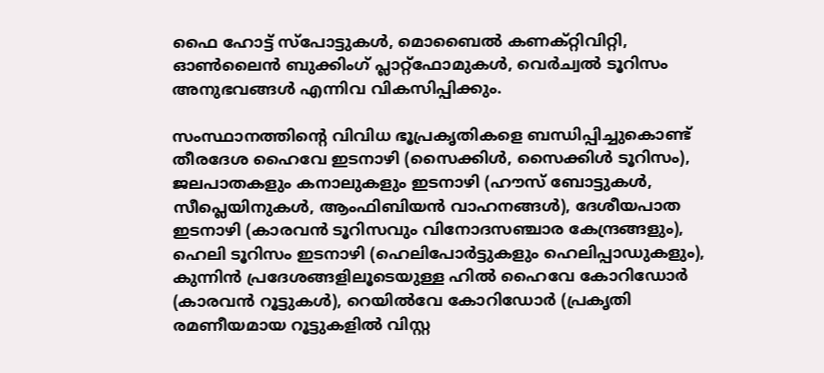ഫൈ ഹോട്ട് സ്പോട്ടുകൾ, മൊബൈൽ കണക്റ്റിവിറ്റി, ഓൺലൈൻ ബുക്കിംഗ് പ്ലാറ്റ്ഫോമുകൾ, വെർച്വൽ ടൂറിസം അനുഭവങ്ങൾ എന്നിവ വികസിപ്പിക്കും.

സംസ്ഥാനത്തിന്റെ വിവിധ ഭൂപ്രകൃതികളെ ബന്ധിപ്പിച്ചുകൊണ്ട് തീരദേശ ഹൈവേ ഇടനാഴി (സൈക്കിൾ, സൈക്കിൾ ടൂറിസം), ജലപാതകളും കനാലുകളും ഇടനാഴി (ഹൗസ് ബോട്ടുകൾ, സീപ്ലെയിനുകൾ, ആംഫിബിയൻ വാഹനങ്ങൾ), ദേശീയപാത ഇടനാഴി (കാരവൻ ടൂറിസവും വിനോദസഞ്ചാര കേന്ദ്രങ്ങളും), ഹെലി ടൂറിസം ഇടനാഴി (ഹെലിപോർട്ടുകളും ഹെലിപ്പാഡുകളും), കുന്നിൻ പ്രദേശങ്ങളിലൂടെയുള്ള ഹിൽ ഹൈവേ കോറിഡോർ (കാരവൻ റൂട്ടുകൾ), റെയിൽവേ കോറിഡോർ (പ്രകൃതി രമണീയമായ റൂട്ടുകളിൽ വിസ്റ്റ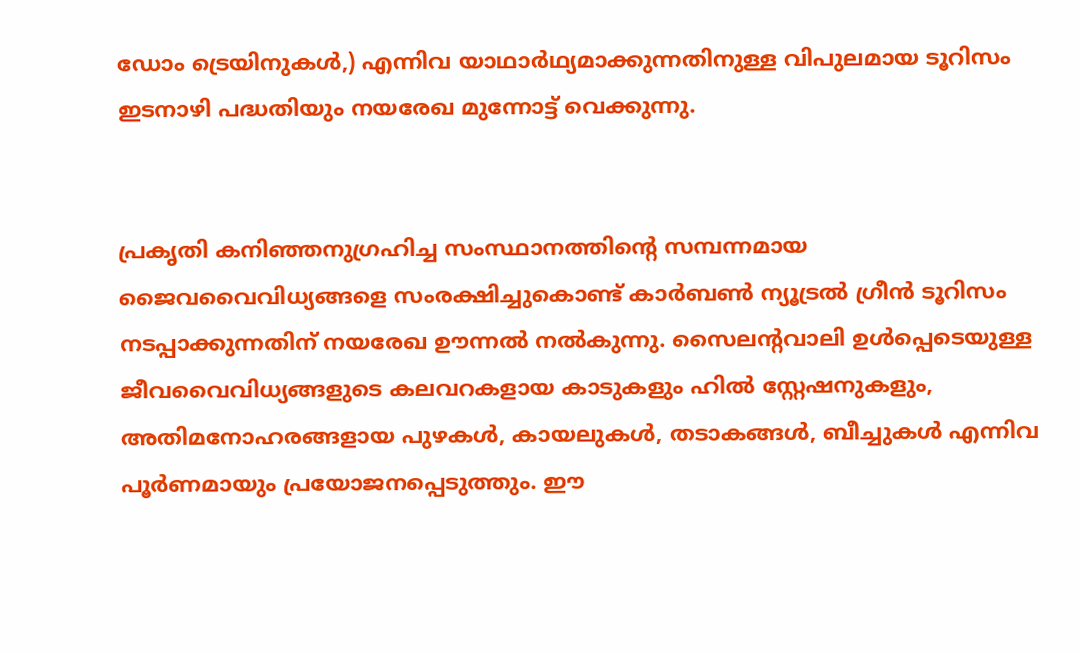ഡോം ട്രെയിനുകൾ,) എന്നിവ യാഥാര്‍ഥ്യമാക്കുന്നതിനുള്ള വിപുലമായ ടൂറിസം ഇടനാഴി പദ്ധതിയും നയരേഖ മുന്നോട്ട് വെക്കുന്നു.


പ്രകൃതി കനിഞ്ഞനുഗ്രഹിച്ച സംസ്ഥാനത്തിന്റെ സമ്പന്നമായ ജൈവവൈവിധ്യങ്ങളെ സംരക്ഷിച്ചുകൊണ്ട് കാർബൺ ന്യൂട്രൽ ഗ്രീൻ ടൂറിസം നടപ്പാക്കുന്നതിന് നയരേഖ ഊന്നൽ നൽകുന്നു. സൈലന്റവാലി ഉൾപ്പെടെയുള്ള ജീവവൈവിധ്യങ്ങളുടെ കലവറകളായ കാടുകളും ഹിൽ സ്റ്റേഷനുകളും, അതിമനോഹരങ്ങളായ പുഴകൾ, കായലുകൾ, തടാകങ്ങൾ, ബീച്ചുകൾ എന്നിവ പൂര്‍ണമായും പ്രയോജനപ്പെടുത്തും. ഈ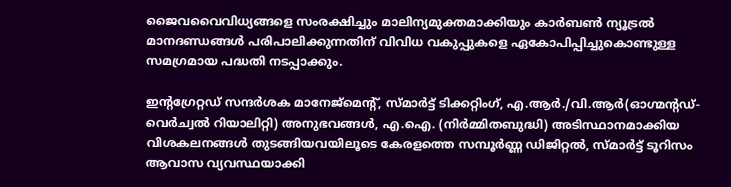ജൈവവൈവിധ്യങ്ങളെ സംരക്ഷിച്ചും മാലിന്യമുക്തമാക്കിയും കാർബൺ ന്യൂട്രൽ മാനദണ്ഡങ്ങള്‍ പരിപാലിക്കുന്നതിന് വിവിധ വകുപ്പുകളെ ഏകോപിപ്പിച്ചുകൊണ്ടുള്ള സമഗ്രമായ പദ്ധതി നടപ്പാക്കും.

ഇന്‍റഗ്രേറ്റഡ് സന്ദർശക മാനേജ്‌മെൻ്റ്, സ്മാർട്ട് ടിക്കറ്റിംഗ്, എ.ആർ./വി.ആർ(ഓഗ്മന്റഡ്- വെര്‍ച്വല്‍ റിയാലിറ്റി) അനുഭവങ്ങൾ, എ.ഐ. (നിര്‍മ്മിതബുദ്ധി) അടിസ്ഥാനമാക്കിയ വിശകലനങ്ങൾ തുടങ്ങിയവയിലൂടെ കേരളത്തെ സമ്പൂർണ്ണ ഡിജിറ്റൽ, സ്‌മാർട്ട് ടൂറിസം ആവാസ വ്യവസ്ഥയാക്കി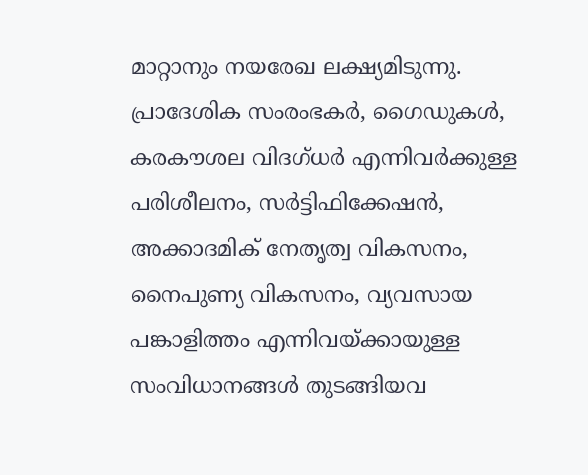മാറ്റാനും നയരേഖ ലക്ഷ്യമിടുന്നു. പ്രാദേശിക സംരംഭകർ, ഗൈഡുകൾ, കരകൗശല വിദഗ്ധർ എന്നിവർക്കുള്ള പരിശീലനം, സർട്ടിഫിക്കേഷൻ, അക്കാദമിക് നേതൃത്വ വികസനം, നൈപുണ്യ വികസനം, വ്യവസായ പങ്കാളിത്തം എന്നിവയ്ക്കായുള്ള സംവിധാനങ്ങൾ തുടങ്ങിയവ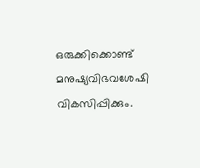ഒരുക്കിക്കൊണ്ട് മനുഷ്യവിഭവശേഷി വികസിപ്പിക്കും.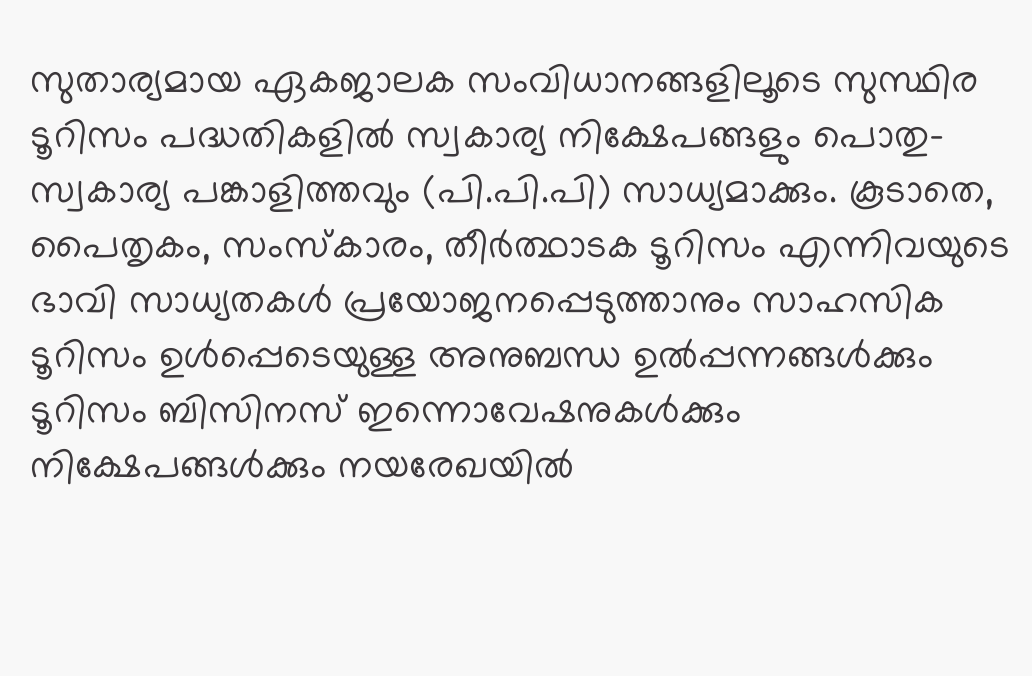സുതാര്യമായ ഏകജാലക സംവിധാനങ്ങളിലൂടെ സുസ്ഥിര ടൂറിസം പദ്ധതികളിൽ സ്വകാര്യ നിക്ഷേപങ്ങളും പൊതു-സ്വകാര്യ പങ്കാളിത്തവും (പി.പി.പി) സാധ്യമാക്കും. കൂടാതെ, പൈതൃകം, സംസ്കാരം, തീര്‍ത്ഥാടക ടൂറിസം എന്നിവയുടെ ഭാവി സാധ്യതകൾ പ്രയോജനപ്പെടുത്താനും സാഹസിക ടൂറിസം ഉൾപ്പെടെയുള്ള അനുബന്ധ ഉൽപ്പന്നങ്ങൾക്കും ടൂറിസം ബിസിനസ് ഇന്നൊവേഷനുകൾക്കും നിക്ഷേപങ്ങൾക്കും നയരേഖയിൽ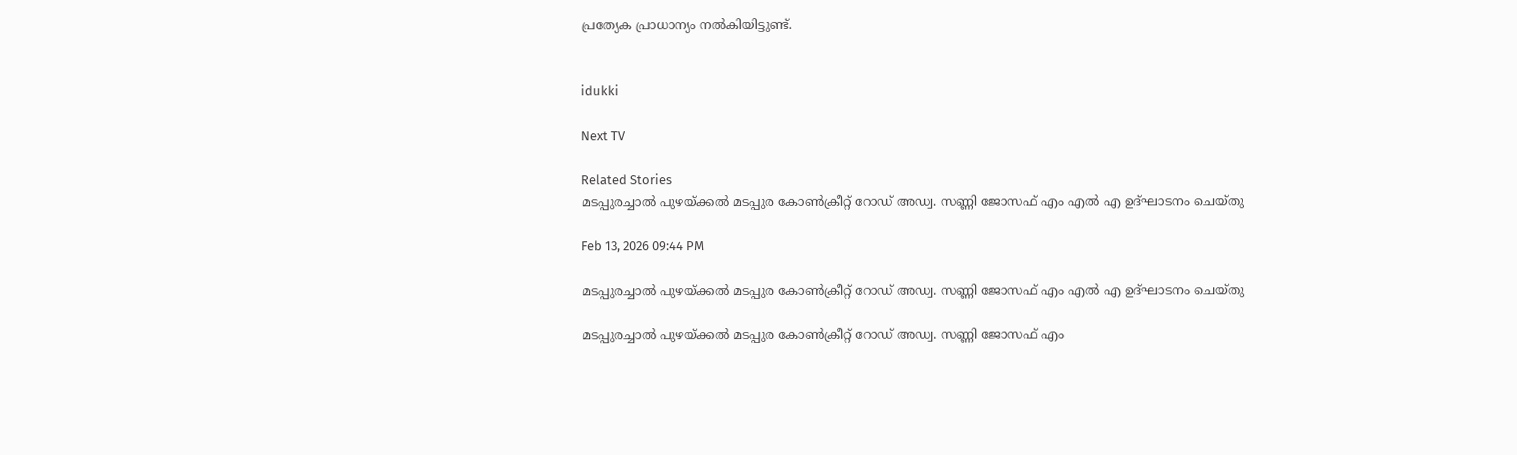പ്രത്യേക പ്രാധാന്യം നൽകിയിട്ടുണ്ട്.


idukki

Next TV

Related Stories
മടപ്പുരച്ചാൽ പുഴയ്ക്കൽ മടപ്പുര കോൺക്രീറ്റ് റോഡ് അഡ്വ. സണ്ണി ജോസഫ് എം എൽ എ ഉദ്‌ഘാടനം ചെയ്‌തു

Feb 13, 2026 09:44 PM

മടപ്പുരച്ചാൽ പുഴയ്ക്കൽ മടപ്പുര കോൺക്രീറ്റ് റോഡ് അഡ്വ. സണ്ണി ജോസഫ് എം എൽ എ ഉദ്‌ഘാടനം ചെയ്‌തു

മടപ്പുരച്ചാൽ പുഴയ്ക്കൽ മടപ്പുര കോൺക്രീറ്റ് റോഡ് അഡ്വ. സണ്ണി ജോസഫ് എം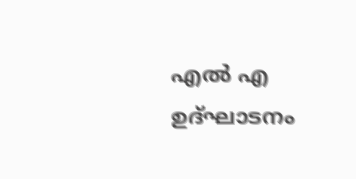എൽ എ ഉദ്‌ഘാടനം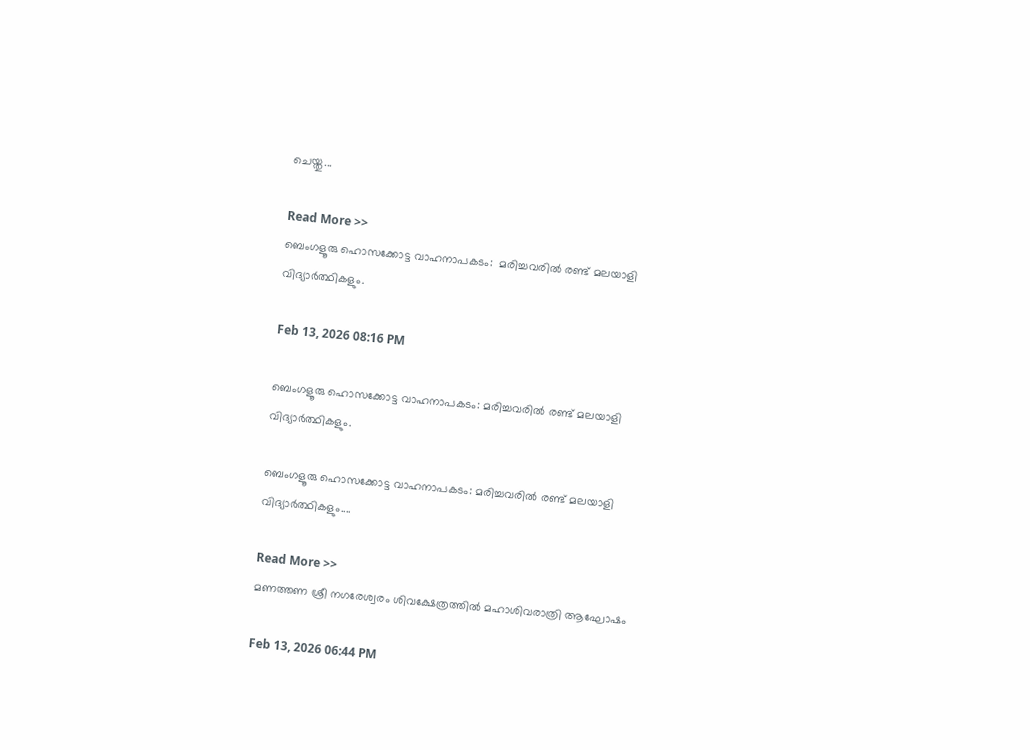ചെയ്തു...

Read More >>
ബെംഗളൂരു ഹൊസക്കോട്ട വാഹനാപകടം:  മരിച്ചവരിൽ രണ്ട് മലയാളി വിദ്യാർത്ഥിക‌ളും.

Feb 13, 2026 08:16 PM

ബെംഗളൂരു ഹൊസക്കോട്ട വാഹനാപകടം: മരിച്ചവരിൽ രണ്ട് മലയാളി വിദ്യാർത്ഥിക‌ളും.

ബെംഗളൂരു ഹൊസക്കോട്ട വാഹനാപകടം: മരിച്ചവരിൽ രണ്ട് മലയാളി വിദ്യാർത്ഥിക‌ളും....

Read More >>
മണത്തണ ശ്രീ നഗരേശ്വരം ശിവക്ഷേത്രത്തിൽ മഹാശിവരാത്രി ആഘോഷം

Feb 13, 2026 06:44 PM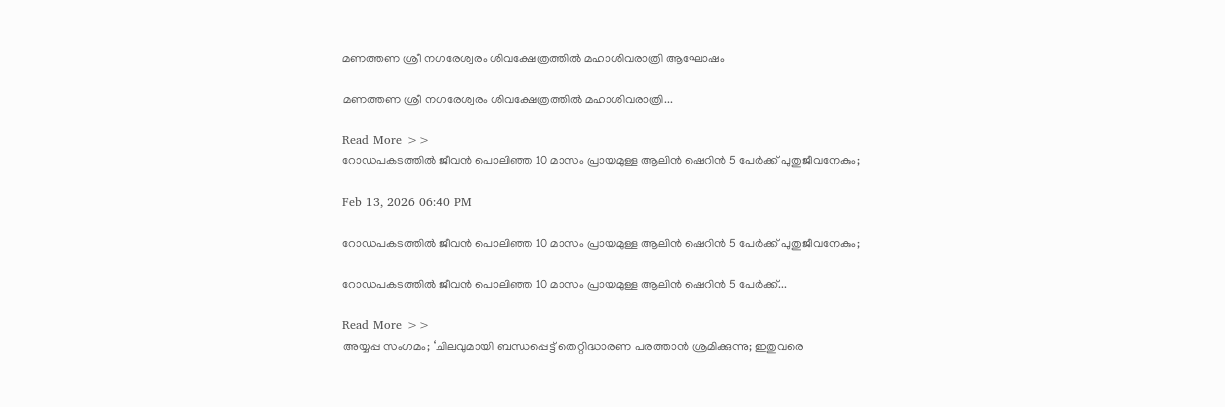മണത്തണ ശ്രീ നഗരേശ്വരം ശിവക്ഷേത്രത്തിൽ മഹാശിവരാത്രി ആഘോഷം

മണത്തണ ശ്രീ നഗരേശ്വരം ശിവക്ഷേത്രത്തിൽ മഹാശിവരാത്രി...

Read More >>
റോഡപകടത്തിൽ ജീവൻ പൊലിഞ്ഞ 10 മാസം പ്രായമുള്ള ആലിൻ ഷെറിൻ 5 പേർക്ക് പുതുജീവനേകും;

Feb 13, 2026 06:40 PM

റോഡപകടത്തിൽ ജീവൻ പൊലിഞ്ഞ 10 മാസം പ്രായമുള്ള ആലിൻ ഷെറിൻ 5 പേർക്ക് പുതുജീവനേകും;

റോഡപകടത്തിൽ ജീവൻ പൊലിഞ്ഞ 10 മാസം പ്രായമുള്ള ആലിൻ ഷെറിൻ 5 പേർക്ക്...

Read More >>
അയ്യപ്പ സംഗമം; ‘ചിലവുമായി ബന്ധപ്പെട്ട് തെറ്റിദ്ധാരണ പരത്താന്‍ ശ്രമിക്കുന്നു; ഇതുവരെ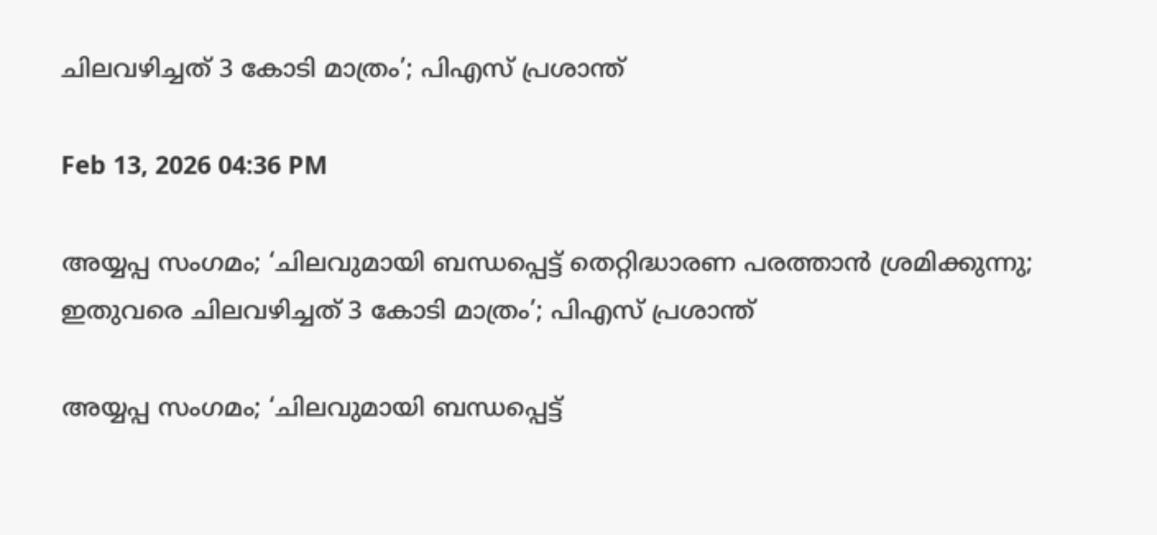ചിലവഴിച്ചത് 3 കോടി മാത്രം’; പിഎസ് പ്രശാന്ത്

Feb 13, 2026 04:36 PM

അയ്യപ്പ സംഗമം; ‘ചിലവുമായി ബന്ധപ്പെട്ട് തെറ്റിദ്ധാരണ പരത്താന്‍ ശ്രമിക്കുന്നു; ഇതുവരെ ചിലവഴിച്ചത് 3 കോടി മാത്രം’; പിഎസ് പ്രശാന്ത്

അയ്യപ്പ സംഗമം; ‘ചിലവുമായി ബന്ധപ്പെട്ട്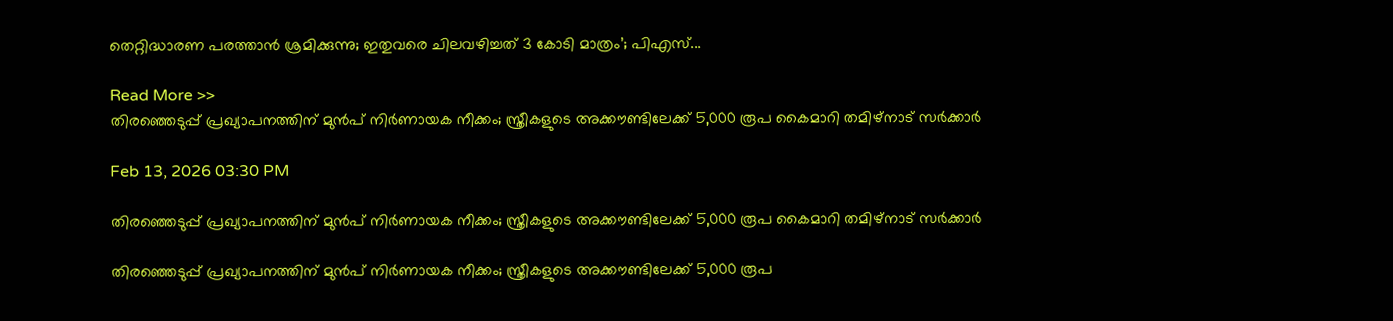തെറ്റിദ്ധാരണ പരത്താന്‍ ശ്രമിക്കുന്നു; ഇതുവരെ ചിലവഴിച്ചത് 3 കോടി മാത്രം’; പിഎസ്...

Read More >>
തിരഞ്ഞെടുപ്പ് പ്രഖ്യാപനത്തിന് മുന്‍പ് നിര്‍ണായക നീക്കം; സ്ത്രീകളുടെ അക്കൗണ്ടിലേക്ക് 5,000 രൂപ കൈമാറി തമിഴ്‌നാട് സര്‍ക്കാര്‍

Feb 13, 2026 03:30 PM

തിരഞ്ഞെടുപ്പ് പ്രഖ്യാപനത്തിന് മുന്‍പ് നിര്‍ണായക നീക്കം; സ്ത്രീകളുടെ അക്കൗണ്ടിലേക്ക് 5,000 രൂപ കൈമാറി തമിഴ്‌നാട് സര്‍ക്കാര്‍

തിരഞ്ഞെടുപ്പ് പ്രഖ്യാപനത്തിന് മുന്‍പ് നിര്‍ണായക നീക്കം; സ്ത്രീകളുടെ അക്കൗണ്ടിലേക്ക് 5,000 രൂപ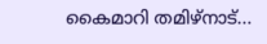കൈമാറി തമിഴ്‌നാട്...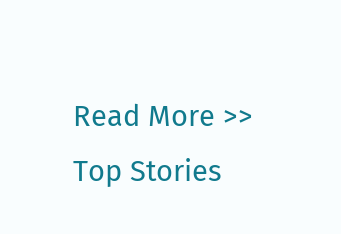Read More >>
Top Stories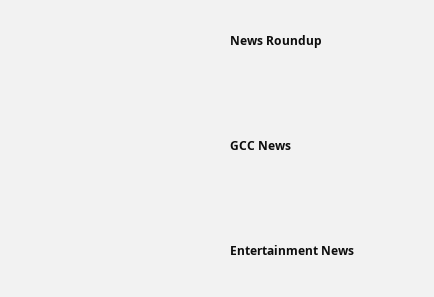News Roundup






GCC News






Entertainment News